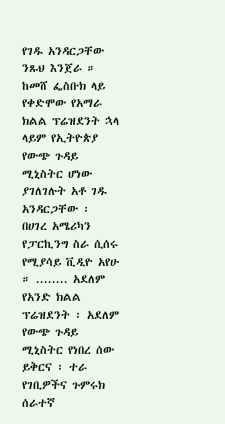የገዱ አንዳርጋቸው ንጹህ እንጀራ ።
ከመሸ ፌስቡክ ላይ የቀድሞው የአማራ ክልል ፕሬዝደንት ኋላ ላይም የኢትዮጵያ የውጭ ጉዳይ ሚኒስትር ሆነው ያገለገሉት አቶ ገዱ አንዳርጋቸው ፡ በሀገረ አሜሪካን የፓርኪንግ ስራ ሲሰሩ የሚያሳይ ቪዲዮ አየሁ ። ........ አደለም የአንድ ክልል ፕሬዝደንት ፡ አደለም የውጭ ጉዳይ ሚኒስትር የነበረ ሰው ይቅርና ፡ ተራ የገቢዎችና ጉምሩክ ሰራተኛ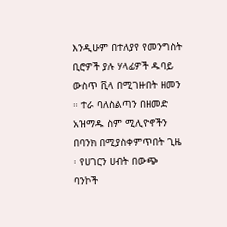እንዲሁም በተለያየ የመንግስት ቢሮዎች ያሉ ሃላፊዎች ዱባይ ውስጥ ቪላ በሚገዙበት ዘመን ። ተራ ባለስልጣን በዘመድ አዝማዱ ስም ሚሊዮኖችን በባንክ በሚያስቀምጥበት ጊዜ ፡ የሀገርን ሀብት በውጭ ባንኮች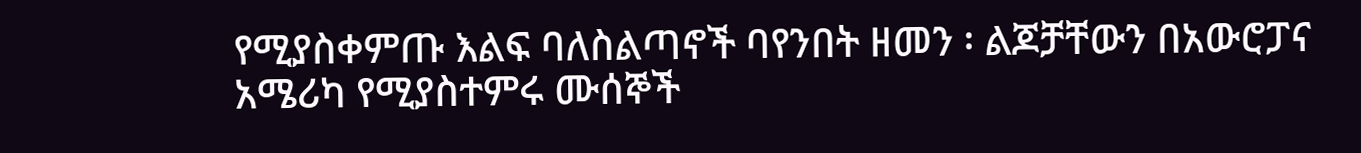የሚያስቀምጡ እልፍ ባለስልጣኖች ባየንበት ዘመን ፡ ልጆቻቸውን በአውሮፓና አሜሪካ የሚያስተምሩ ሙሰኞች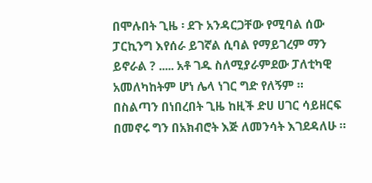በሞሉበት ጊዜ ፡ ደጉ አንዳርጋቸው የሚባል ሰው ፓርኪንግ እየሰራ ይገኛል ሲባል የማይገረም ማን ይኖራል ? ..... አቶ ገዱ ስለሚያራምደው ፓለቲካዊ አመለካከትም ሆነ ሌላ ነገር ግድ የለኝም ። በስልጣን በነበረበት ጊዜ ከዚች ድሀ ሀገር ሳይዘርፍ በመኖሩ ግን በአክብሮት እጅ ለመንሳት እገደዳለሁ ።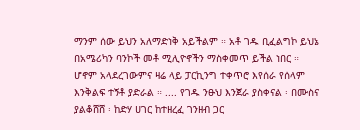ማንም ሰው ይህን አለማድነቅ አይችልም ። አቶ ገዱ ቢፈልግኮ ይህኔ በአሜሪካን ባንኮች መቶ ሚሊዮኖችን ማስቀመጥ ይችል ነበር ። ሆኖም አላደረገውምና ዛሬ ላይ ፓርኪንግ ተቀጥሮ እየሰራ የሰላም እንቅልፍ ተኝቶ ያድራል ። .... የገዱ ንፁህ እንጀራ ያስቀናል ፡ በሙስና ያልቆሸሸ ፡ ከድሃ ሀገር ከተዘረፈ ገንዘብ ጋር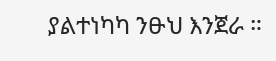ያልተነካካ ንፁህ እንጀራ ።